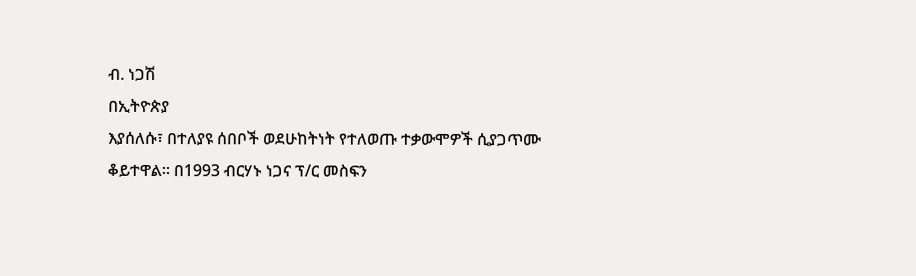ብ. ነጋሽ
በኢትዮጵያ
እያሰለሱ፣ በተለያዩ ሰበቦች ወደሁከትነት የተለወጡ ተቃውሞዎች ሲያጋጥሙ ቆይተዋል። በ1993 ብርሃኑ ነጋና ፕ/ር መስፍን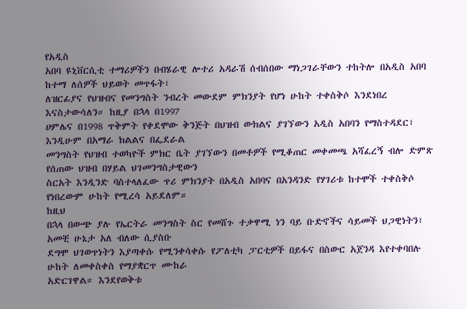የአዲስ
አበባ ዩኒቨርሲቲ ተማሪዎችን በብሄራዊ ሎተሪ አዳራሽ ሰብሰበው ማነጋገራቸውን ተከትሎ በአዲስ አበባ ከተማ ለሰዎች ህይወት መጥፋት፣
ለዝርፊያና የህዝብና የመንግስት ንብረት መውደም ምክንያት የሆነ ሁከት ተቀስቅሶ እንደነበረ እናስታውሳለን። ከዚያ በኋላ በ1997
ሀምሌና በ1998 ጥቅምት የቀደሞው ቅንጅት በህዝብ ውክልና ያገኘውን አዲስ አበባን የማስተዳደር፣ እንዲሁም በአማራ ክልልና በፌደራል
መንግስት የህዝብ ተወካዮች ምክር ቤት ያገኘውን በመቶዎች የሚቆጠር መቀመጫ አሻፈረኝ ብሎ ድምጽ የሰጠው ህዝብ በሃይል ህገመንግስታዊውን
ስርአት እንዲንድ ባስተላለፈው ጥሪ ምክንያት በአዲስ አበባና በአንዳንድ የሃገሪቱ ከተሞች ተቀስቅሶ የነበረውም ሁከት የሚረሳ አይደለም።
ከዚህ
በኋላ በውጭ ያሉ የኤርትራ መንግስት ስር የመሸጉ ተቃዋሚ ነን ባይ ቡድኖችና ሳይመች ህጋዊነትን፣ አመቺ ሁኔታ አለ ብለው ሲያስቡ
ደግሞ ህገወጥነትን እያጣቀሱ የሚንቀሳቀሱ የፖለቲካ ፓርቲዎች በይፋና በስውር አጀንዳ እየተቀባበሉ ሁከት ለመቀስቀስ የማያቋርጥ ሙከራ
አድርገዋል። እንደየወቅቱ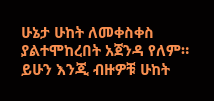ሁኔታ ሁከት ለመቀስቀስ ያልተሞከረበት አጀንዳ የለም። ይሁን እንጂ ብዙዎቹ ሁከት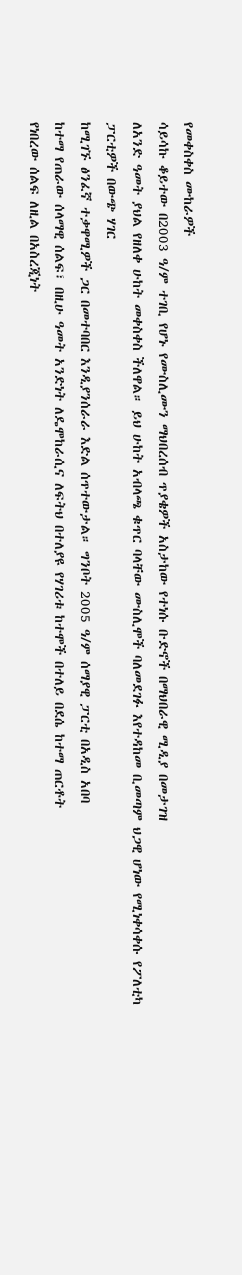የመቀስቀስ ሙከራዎች
ሳይሳኩ ቆይተው በ2003 ዓ/ም ተገቢ የሆኑ የሙስሊሙን ማህበረሰብ ጥያቄዎች አስታከው የተነሱ ቡድኖች በማህበራዊ ሚዲያ በመታገዝ
ለአንድ ዓመት ያህል የዘለቀ ሁከት መቀስቀስ ችለዋል። ይህ ሁከት አብላጫ ቁጥር ባላቸው ሙስሊሞች ባለመደገፉ እየተዳከመ ቢመጣም ህጋዊ ሆነው የሚነቀሳቀሱ የፖለቲካ ፓርቲዎች በውጭ ሃገር
ከሚገኙ ፅንፈኛ ተቃዋሚዎች ጋር በመተባበር እንዲያንሰራራ እድል ሰጥተውታል። ግንቦት 2005 ዓ/ም ሰማያዊ ፓርቲ በአዲስ አበባ
ከተማ የጠራው ሰላማዊ ሰልፍ፣ በዚሁ ዓመት አንድነት ለዴሞከራሲና ለፍትህ በተለያዩ የሃገሪቱ ከተሞች በተለይ በደሴ ከተማ ጠርቶት
የነበረው ሰልፍ ለዚል በአስረጂነት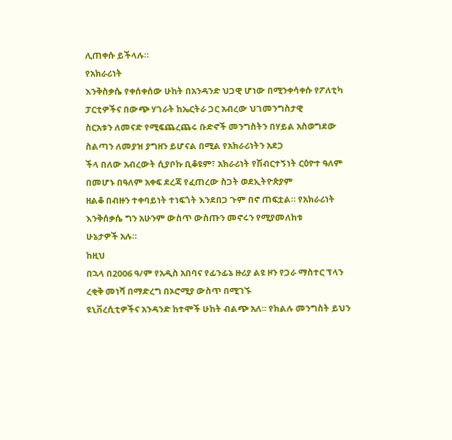ሊጠቀሱ ይችላሉ።
የአክራሪነት
እንቅስቃሴ የቀሰቀሰው ሁከት በአንዳንድ ህጋዊ ሆነው በሚንቀሳቀሱ የፖለቲካ ፓርቲዎችና በውጭ ሃገራት ከኤርትራ ጋር አብረው ህገመንግስታዊ
ስርአቱን ለመናድ የሚፍጨረጨሩ ቡድኖች መንግስትን በሃይል አስወግደው ስልጣን ለመያዝ ያግዘን ይሆናል በሚል የአክራሪነትን አደጋ
ችላ በለው አብረውት ሲያቦኩ ቢቆዩም፣ አክራሪነት የሽብርተኝነት ርዕዮተ ዓለም በመሆኑ በዓለም አቀፍ ደረጃ የፈጠረው ስጋት ወደኢትዮጵያም
ዘልቆ በብዙን ተቀባይነት ተነፍጎት እንደበጋ ጉም በኖ ጠፍቷል። የአክራሪነት እንቅሰቃሴ ግን አሁንም ውስጥ ውስጡን መኖሩን የሚያመለከቱ
ሁኔታዎች አሉ።
ከዚህ
በኋላ በ2006 ዓ/ም የአዲስ አበባና የፊንፊኔ ዙሪያ ልዩ ዞን የጋራ ማስተር ፕላን ረቂቅ መነሻ በማድረግ በኦሮሚያ ውስጥ በሚገኙ
ዩኒቨረሲቲዎችና አንዳንድ ከተሞች ሁከት ብልጭ አለ። የክልሉ መንግስት ይህን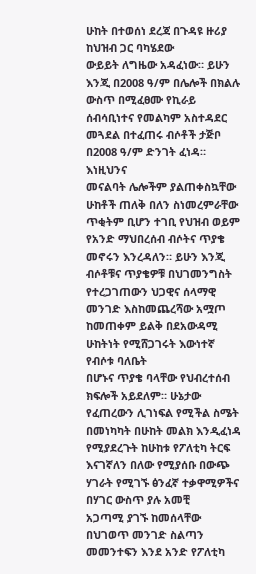ሁከት በተወሰነ ደረጃ በጉዳዩ ዙሪያ ከህዝብ ጋር ባካሄደው
ውይይት ለግዜው አዳፈነው። ይሁን እንጂ በ2008 ዓ/ም በሌሎች በክልሉ ውስጥ በሚፈፀሙ የኪራይ ሰብሳቢነተና የመልካም አስተዳደር
መጓደል በተፈጠሩ ብሶቶች ታጅቦ በ2008 ዓ/ም ድንገት ፈነዳ።
እነዚህንና
መናልባት ሌሎችም ያልጠቀስኳቸው ሁከቶች ጠለቅ በለን ስነመረምራቸው ጥቂትም ቢሆን ተገቢ የህዝብ ወይም የአንድ ማህበረሰብ ብሶትና ጥያቄ መኖሩን እንረዳለን። ይሁን እንጂ ብሶቶቹና ጥያቄዎቹ በህገመንግስት
የተረጋገጠውን ህጋዊና ሰላማዊ መንገድ እስከመጨረሻው አሟጦ ከመጠቀም ይልቅ በደአውዳሚ ሁከትነት የሚሸጋገሩት እውነተኛ የብሶቱ ባለቤት
በሆኑና ጥያቄ ባላቸው የህብረተሰብ ክፍሎች አይደለም። ሁኔታው የፈጠረውን ሊገነፍል የሚችል ስሜት በመነካካት በሁከት መልክ እንዲፈነዳ
የሚያደረጉት ከሁከቱ የፖለቲካ ትርፍ እናገኛለን በለው የሚያሰቡ በውጭ ሃገራት የሚገኙ ፅንፈኛ ተቃዋሚዎችና በሃገር ውስጥ ያሉ አመቺ
አጋጣሚ ያገኙ ከመሰላቸው በህገወጥ መንገድ ስልጣን መመንተፍን እንደ አንድ የፖለቲካ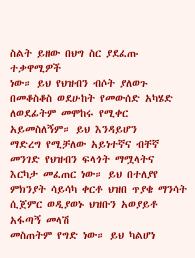ስልት ይዘው በህግ ስር ያደፈጡ ተቃዋሚዎች
ነው። ይህ የህዝብን ብሶት ያለወጉ በመቆስቆስ ወደሁከት የመውሰድ አካሄድ ለወደፊትም መሞከሩ የሚቀር አይመስለኝም። ይህ እንዳይሆን
ማድረግ የሚቻለው አይነተኛና ብቸኛ መንገድ የህዝብን ፍላጎት ማሟላትና
እርካታ መፈጠር ነው። ይህ በተለያየ ምክንያት ሳይሳካ ቀርቶ ህዝበ ጥያቄ ማንሳት ሲጀምር ወዲያወኑ ህዝቡን አወያይቶ አፋጣኝ መላሽ
መስጠትም የግድ ነው። ይህ ካልሆነ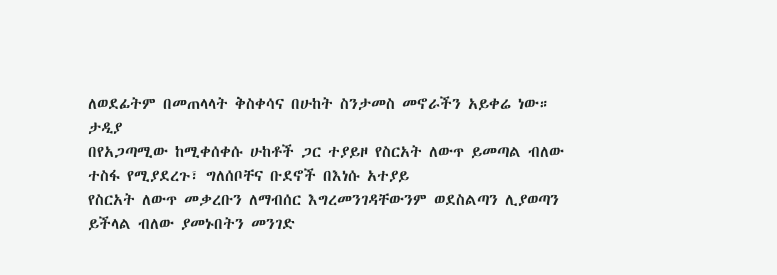ለወደፊትም በመጠላላት ቅስቀሳና በሁከት ስንታመስ መኖራችን አይቀሬ ነው።
ታዲያ
በየአጋጣሚው ከሚቀሰቀሱ ሁከቶች ጋር ተያይዞ የስርአት ለውጥ ይመጣል ብለው ተስፋ የሚያደረጉ፣ ግለሰቦቸና ቡደኖች በእነሱ አተያይ
የስርአት ለውጥ መቃረቡን ለማብሰር እግረመንገዳቸውንም ወደስልጣን ሊያወጣን ይችላል ብለው ያመኑበትን መንገድ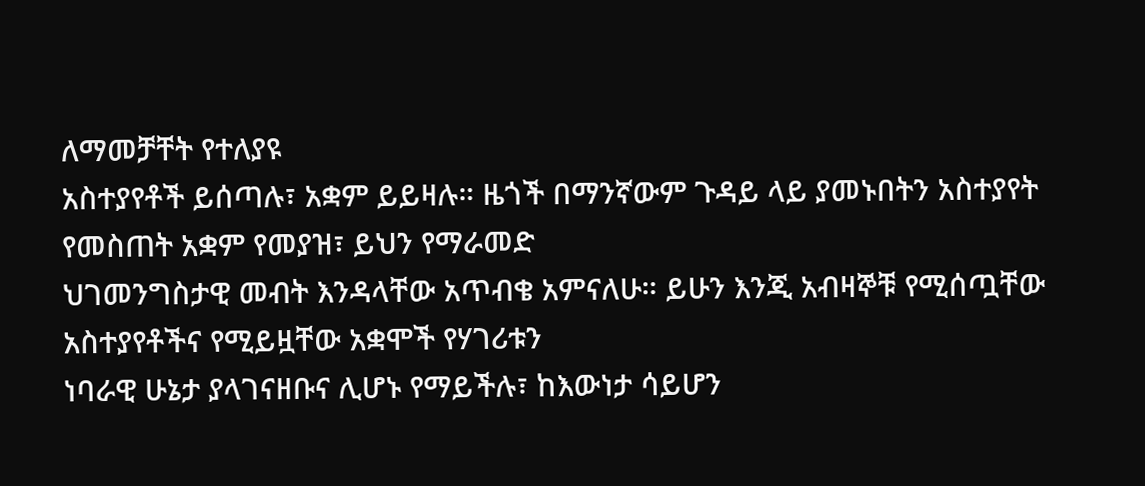ለማመቻቸት የተለያዩ
አስተያየቶች ይሰጣሉ፣ አቋም ይይዛሉ። ዜጎች በማንኛውም ጉዳይ ላይ ያመኑበትን አስተያየት የመስጠት አቋም የመያዝ፣ ይህን የማራመድ
ህገመንግስታዊ መብት እንዳላቸው አጥብቄ አምናለሁ። ይሁን እንጂ አብዛኞቹ የሚሰጧቸው አስተያየቶችና የሚይዟቸው አቋሞች የሃገሪቱን
ነባራዊ ሁኔታ ያላገናዘቡና ሊሆኑ የማይችሉ፣ ከእውነታ ሳይሆን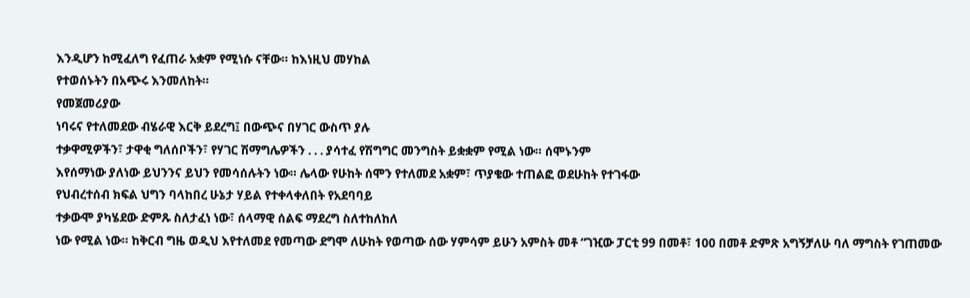እንዲሆን ከሚፈለግ የፈጠራ አቋም የሚነሱ ናቸው። ከእነዚህ መሃከል
የተወሰኑትን በአጭሩ እንመለከት።
የመጀመሪያው
ነባሩና የተለመደው ብሄራዊ እርቅ ይደረግ፤ በውጭና በሃገር ውስጥ ያሉ
ተቃዋሚዎችን፣ ታዋቂ ግለሰቦችን፣ የሃገር ሽማግሌዎችን . . . ያሳተፈ የሽግግር መንግስት ይቋቋም የሚል ነው። ሰሞኑንም
እየሰማነው ያለነው ይህንንና ይህን የመሳሰሉትን ነው። ሌላው የሁከት ሰሞን የተለመደ አቋም፣ ጥያቄው ተጠልፎ ወደሁከት የተገፋው
የህብረተሰብ ክፍል ህግን ባላከበረ ሁኔታ ሃይል የተቀላቀለበት የአደባባይ
ተቃውሞ ያካሄደው ድምጹ ስለታፈነ ነው፣ ሰላማዊ ሰልፍ ማደረግ ስለተከለከለ
ነው የሚል ነው። ከቅርብ ግዜ ወዲህ እየተለመደ የመጣው ደግሞ ለሁከት የወጣው ሰው ሃምሳም ይሁን አምስት መቶ “ገዢው ፓርቲ 99 በመቶ፣ 100 በመቶ ድምጽ አግኝቻለሁ ባለ ማግስት የገጠመው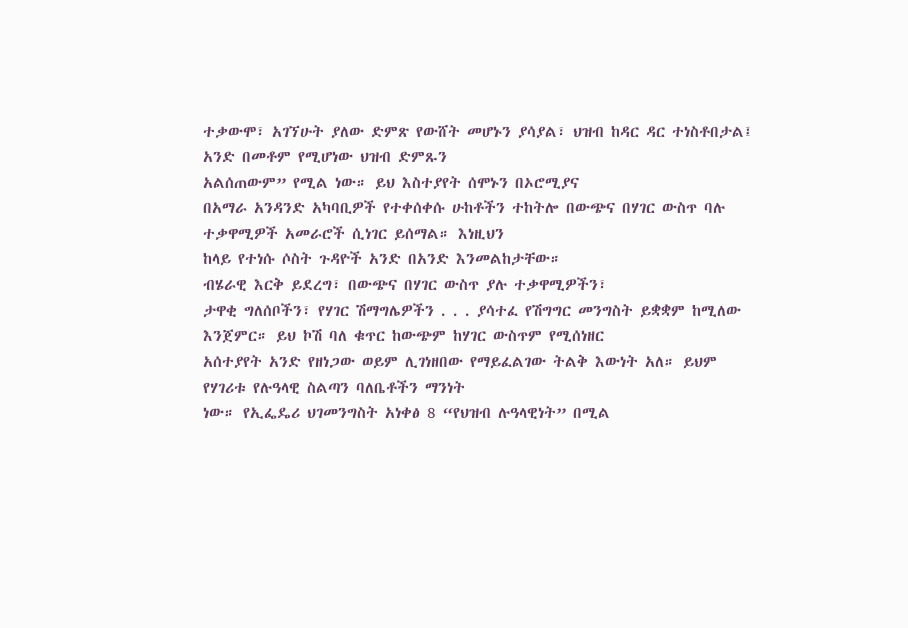ተቃውሞ፣ አገኘሁት ያለው ድምጽ የውሸት መሆኑን ያሳያል፣ ህዝብ ከዳር ዳር ተነስቶበታል፤ አንድ በመቶም የሚሆነው ህዝብ ድምጹን
አልሰጠውም” የሚል ነው። ይህ እስተያየት ሰሞኑን በኦሮሚያና
በአማራ አንዳንድ አካባቢዎች የተቀሰቀሱ ሁከቶችን ተከትሎ በውጭና በሃገር ውስጥ ባሉ ተቃዋሚዎች አመራሮች ሲነገር ይሰማል። እነዚህን
ከላይ የተነሱ ሶስት ጉዳዮች አንድ በአንድ እንመልከታቸው።
ብሄራዊ እርቅ ይደረግ፣ በውጭና በሃገር ውስጥ ያሉ ተቃዋሚዎችን፣
ታዋቂ ግለሰቦችን፣ የሃገር ሽማግሌዎችን . . . ያሳተፈ የሽግግር መንግስት ይቋቋም ከሚለው እንጀምር። ይህ ኮሽ ባለ ቁጥር ከውጭም ከሃገር ውስጥም የሚሰነዘር
አሰተያየት አንድ የዘነጋው ወይም ሊገነዘበው የማይፈልገው ትልቅ እውነት አለ። ይህም የሃገሪቱ የሉዓላዊ ስልጣን ባለቤቶችን ማንነት
ነው። የኢፌዴሪ ህገመንግስት አነቀፅ 8 “የህዝብ ሉዓላዊነት” በሚል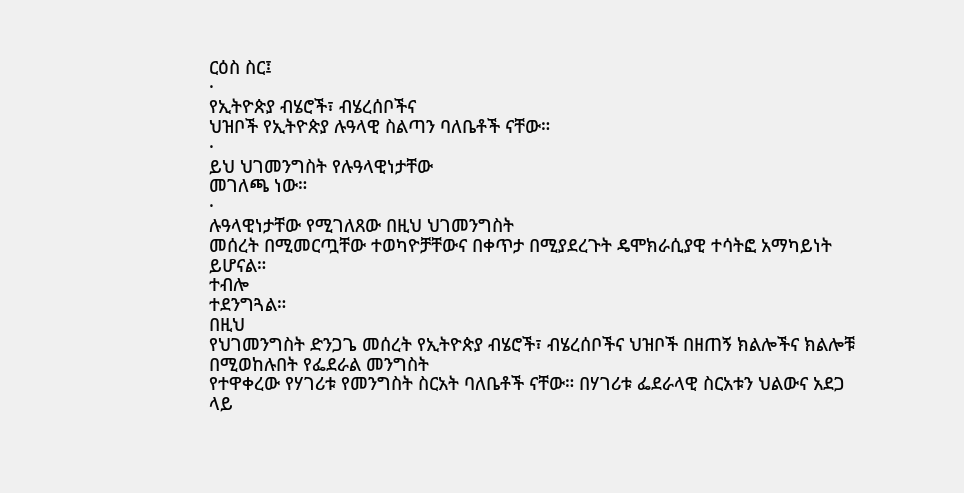ርዕስ ስር፤
·
የኢትዮጵያ ብሄሮች፣ ብሄረሰቦችና
ህዝቦች የኢትዮጵያ ሉዓላዊ ስልጣን ባለቤቶች ናቸው።
·
ይህ ህገመንግስት የሉዓላዊነታቸው
መገለጫ ነው።
·
ሉዓላዊነታቸው የሚገለጸው በዚህ ህገመንግስት
መሰረት በሚመርጧቸው ተወካዮቻቸውና በቀጥታ በሚያደረጉት ዴሞክራሲያዊ ተሳትፎ አማካይነት ይሆናል።
ተብሎ
ተደንግጓል።
በዚህ
የህገመንግስት ድንጋጌ መሰረት የኢትዮጵያ ብሄሮች፣ ብሄረሰቦችና ህዝቦች በዘጠኝ ክልሎችና ክልሎቹ በሚወከሉበት የፌደራል መንግስት
የተዋቀረው የሃገሪቱ የመንግስት ስርአት ባለቤቶች ናቸው። በሃገሪቱ ፌደራላዊ ስርአቱን ህልውና አደጋ ላይ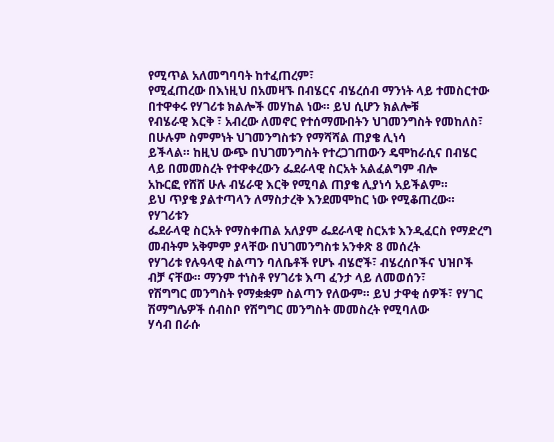የሚጥል አለመግባባት ከተፈጠረም፣
የሚፈጠረው በእነዚህ በአመዛኙ በብሄርና ብሄረሰብ ማንነት ላይ ተመስርተው በተዋቀሩ የሃገሪቱ ክልሎች መሃከል ነው። ይህ ሲሆን ክልሎቹ
የብሄራዊ እርቅ ፣ አብረው ለመኖር የተሰማሙበትን ህገመንግስት የመከለስ፣ በሁሉም ስምምነት ህገመንግስቱን የማሻሻል ጠያቄ ሊነሳ
ይችላል። ከዚህ ውጭ በህገመንግስት የተረጋገጠውን ዴሞከራሲና በብሄር ላይ በመመስረት የተዋቀረውን ፌደራላዊ ስርአት አልፈልግም ብሎ
አኩርፎ የሸሸ ሁሉ ብሄራዊ እርቅ የሚባል ጠያቄ ሊያነሳ አይችልም።
ይህ ጥያቄ ያልተጣላን ለማስታረቅ እንደመሞከር ነው የሚቆጠረው።
የሃገሪቱን
ፌደራላዊ ስርአት የማስቀጠል አለያም ፌደራላዊ ስርአቱ እንዲፈርስ የማድረግ መብትም አቅምም ያላቸው በህገመንግስቱ አንቀጽ 8 መሰረት
የሃገሪቱ የሉዓላዊ ስልጣን ባለቤቶች የሆኑ ብሄሮች፣ ብሄረሰቦችና ህዝቦች ብቻ ናቸው። ማንም ተነስቶ የሃገሪቱ እጣ ፈንታ ላይ ለመወሰን፣
የሽግግር መንግስት የማቋቋም ስልጣን የለውም። ይህ ታዋቂ ሰዎች፣ የሃገር ሽማግሌዎች ሰብስቦ የሽግግር መንግስት መመስረት የሚባለው
ሃሳብ በራሱ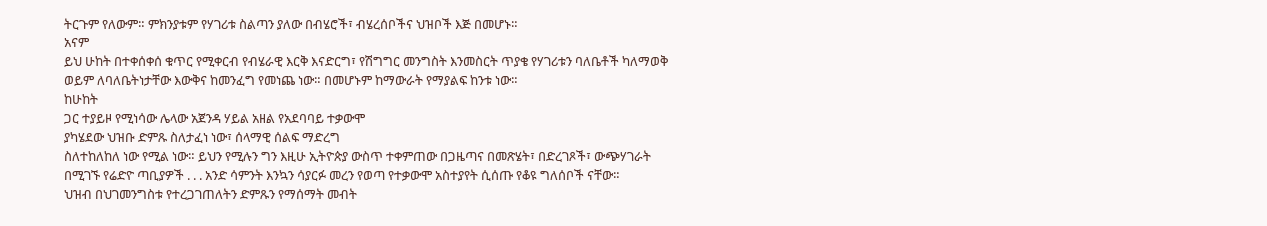ትርጉም የለውም። ምክንያቱም የሃገሪቱ ስልጣን ያለው በብሄሮች፣ ብሄረሰቦችና ህዝቦች እጅ በመሆኑ።
አናም
ይህ ሁከት በተቀሰቀሰ ቁጥር የሚቀርብ የብሄራዊ እርቅ እናድርግ፣ የሽግግር መንግስት እንመስርት ጥያቄ የሃገሪቱን ባለቤቶች ካለማወቅ
ወይም ለባለቤትነታቸው እውቅና ከመንፈግ የመነጨ ነው። በመሆኑም ከማውራት የማያልፍ ከንቱ ነው።
ከሁከት
ጋር ተያይዞ የሚነሳው ሌላው አጀንዳ ሃይል አዘል የአደባባይ ተቃውሞ
ያካሄደው ህዝቡ ድምጹ ስለታፈነ ነው፣ ሰላማዊ ሰልፍ ማድረግ
ስለተከለከለ ነው የሚል ነው። ይህን የሚሉን ግን እዚሁ ኢትዮጵያ ውስጥ ተቀምጠው በጋዜጣና በመጽሄት፣ በድረገጾች፣ ውጭሃገራት
በሚገኙ የሬድዮ ጣቢያዎች . . . አንድ ሳምንት እንኳን ሳያርፉ መረን የወጣ የተቃውሞ አስተያየት ሲሰጡ የቆዩ ግለሰቦች ናቸው።
ህዝብ በህገመንግስቱ የተረጋገጠለትን ድምጹን የማሰማት መብት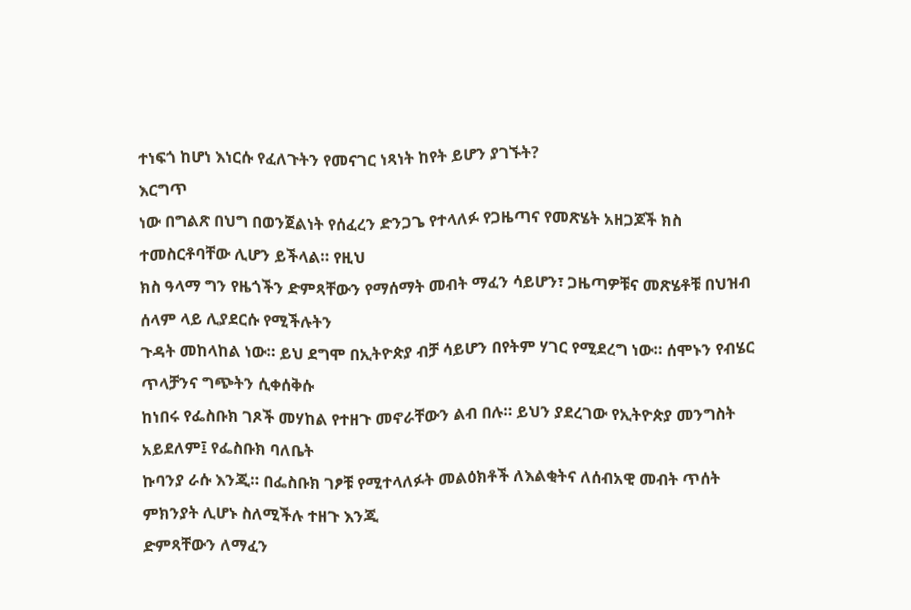ተነፍጎ ከሆነ እነርሱ የፈለጉትን የመናገር ነጻነት ከየት ይሆን ያገኙት?
እርግጥ
ነው በግልጽ በህግ በወንጀልነት የሰፈረን ድንጋጌ የተላለፉ የጋዜጣና የመጽሄት አዘጋጆች ክስ ተመስርቶባቸው ሊሆን ይችላል። የዚህ
ክስ ዓላማ ግን የዜጎችን ድምጻቸውን የማሰማት መብት ማፈን ሳይሆን፣ ጋዜጣዎቹና መጽሄቶቹ በህዝብ ሰላም ላይ ሊያደርሱ የሚችሉትን
ጉዳት መከላከል ነው። ይህ ደግሞ በኢትዮጵያ ብቻ ሳይሆን በየትም ሃገር የሚደረግ ነው። ሰሞኑን የብሄር ጥላቻንና ግጭትን ሲቀሰቅሱ
ከነበሩ የፌስቡክ ገጾች መሃከል የተዘጉ መኖራቸውን ልብ በሉ። ይህን ያደረገው የኢትዮጵያ መንግስት አይደለም፤ የፌስቡክ ባለቤት
ኩባንያ ራሱ እንጂ። በፌስቡክ ገፆቹ የሚተላለፉት መልዕክቶች ለእልቂትና ለሰብአዊ መብት ጥሰት ምክንያት ሊሆኑ ስለሚችሉ ተዘጉ እንጂ
ድምጻቸውን ለማፈን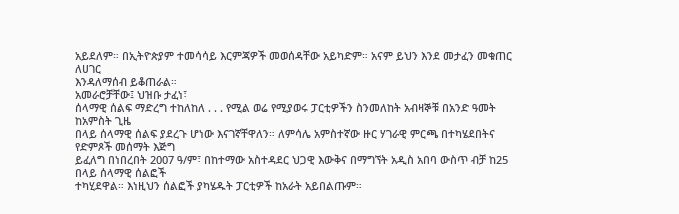አይደለም። በኢትዮጵያም ተመሳሳይ እርምጃዎች መወሰዳቸው አይካድም። አናም ይህን እንደ መታፈን መቁጠር ለሀገር
እንዳለማሰብ ይቆጠራል።
አመራሮቻቸው፤ ህዝቡ ታፈነ፣
ሰላማዊ ሰልፍ ማድረግ ተከለከለ . . . የሚል ወሬ የሚያወሩ ፓርቲዎችን ስንመለከት አብዛኞቹ በአንድ ዓመት ከአምስት ጊዜ
በላይ ሰላማዊ ሰልፍ ያደረጉ ሆነው እናገኛቸዋለን። ለምሳሌ አምስተኛው ዙር ሃገራዊ ምርጫ በተካሄደበትና የድምጾች መሰማት እጅግ
ይፈለግ በነበረበት 2007 ዓ/ም፣ በከተማው አስተዳደር ህጋዊ እውቅና በማግኘት አዲስ አበባ ውስጥ ብቻ ከ25 በላይ ሰላማዊ ሰልፎች
ተካሂደዋል። እነዚህን ሰልፎች ያካሄዱት ፓርቲዎች ከአራት አይበልጡም።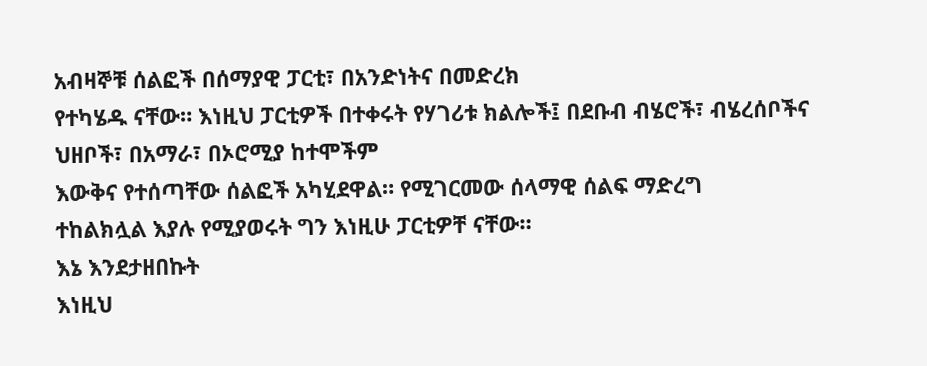አብዛኞቹ ሰልፎች በሰማያዊ ፓርቲ፣ በአንድነትና በመድረክ
የተካሄዱ ናቸው። እነዚህ ፓርቲዎች በተቀሩት የሃገሪቱ ክልሎች፤ በደቡብ ብሄሮች፣ ብሄረሰቦችና ህዘቦች፣ በአማራ፣ በኦሮሚያ ከተሞችም
እውቅና የተሰጣቸው ሰልፎች አካሂደዋል። የሚገርመው ሰላማዊ ሰልፍ ማድረግ
ተከልክሏል እያሉ የሚያወሩት ግን እነዚሁ ፓርቲዎቸ ናቸው።
እኔ እንደታዘበኩት
እነዚህ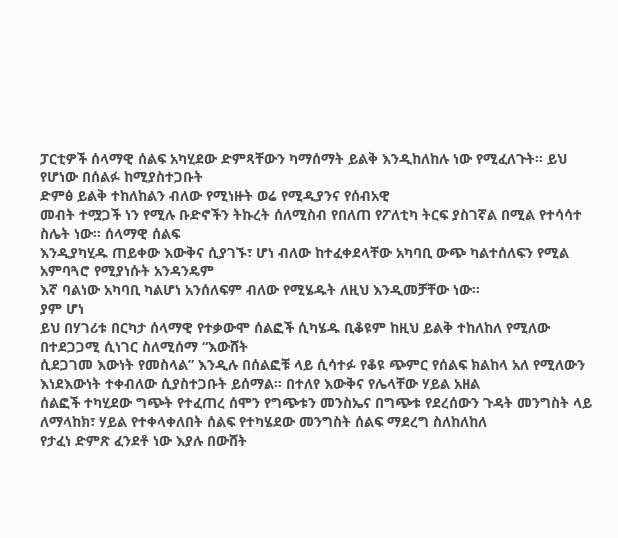ፓርቲዎች ሰላማዊ ሰልፍ አካሂደው ድምጻቸውን ካማሰማት ይልቅ እንዲከለከሉ ነው የሚፈለጉት። ይህ የሆነው በሰልፉ ከሚያስተጋቡት
ድምፅ ይልቅ ተከለከልን ብለው የሚነዙት ወሬ የሚዲያንና የሰብአዊ
መብት ተሟጋች ነን የሚሉ ቡድኖችን ትኩረት ሰለሚስብ የበለጠ የፖለቲካ ትርፍ ያስገኛል በሚል የተሳሳተ ስሌት ነው። ሰላማዊ ሰልፍ
እንዲያካሂዱ ጠይቀው እውቅና ሲያገኙ፣ ሆነ ብለው ከተፈቀደላቸው አካባቢ ውጭ ካልተሰለፍን የሚል አምባጓሮ የሚያነሱት አንዳንዴም
እኛ ባልነው አካባቢ ካልሆነ አንሰለፍም ብለው የሚሄዱት ለዚህ እንዲመቻቸው ነው።
ያም ሆነ
ይህ በሃገሪቱ በርካታ ሰላማዊ የተቃውሞ ሰልፎች ሲካሄዱ ቢቆዩም ከዚህ ይልቅ ተከለከለ የሚለው በተደጋጋሚ ሲነገር ስለሚሰማ “እውሸት
ሲደጋገመ እውነት የመስላል” እንዲሉ በሰልፎቹ ላይ ሲሳተፉ የቆዩ ጭምር የሰልፍ ክልከላ አለ የሚለውን እነደእውነት ተቀብለው ሲያስተጋቡት ይሰማል። በተለየ እውቅና የሌላቸው ሃይል አዘል
ሰልፎች ተካሂደው ግጭት የተፈጠረ ሰሞን የግጭቱን መንስኤና በግጭቱ የደረሰውን ጉዳት መንግስት ላይ ለማላከክ፣ ሃይል የተቀላቀለበት ሰልፍ የተካሄደው መንግስት ሰልፍ ማደረግ ስለከለከለ
የታፈነ ድምጽ ፈንደቶ ነው እያሉ በውሸት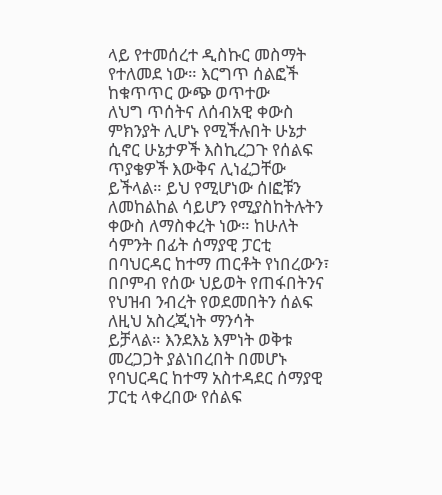ላይ የተመሰረተ ዲስኩር መስማት የተለመደ ነው። እርግጥ ሰልፎች ከቁጥጥር ውጭ ወጥተው
ለህግ ጥሰትና ለሰብአዊ ቀውስ ምክንያት ሊሆኑ የሚችሉበት ሁኔታ ሲኖር ሁኔታዎች እስኪረጋጉ የሰልፍ ጥያቄዎች እውቅና ሊነፈጋቸው
ይችላል። ይህ የሚሆነው ሰlፎቹን ለመከልከል ሳይሆን የሚያስከትሉትን ቀውስ ለማስቀረት ነው። ከሁለት ሳምንት በፊት ሰማያዊ ፓርቲ
በባህርዳር ከተማ ጠርቶት የነበረውን፣ በቦምብ የሰው ህይወት የጠፋበትንና የህዝብ ንብረት የወደመበትን ሰልፍ ለዚህ አስረጂነት ማንሳት
ይቻላል። እንደእኔ እምነት ወቅቱ መረጋጋት ያልነበረበት በመሆኑ የባህርዳር ከተማ አስተዳደር ሰማያዊ ፓርቲ ላቀረበው የሰልፍ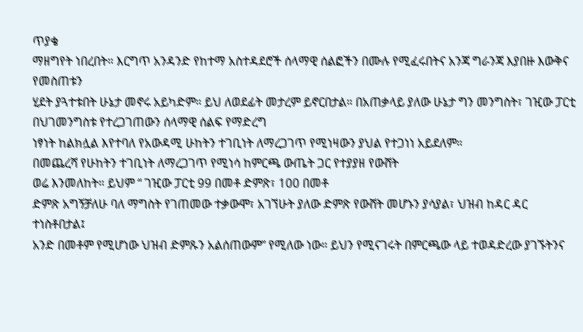ጥያቄ
ማዘግየት ነበረበት። እርግጥ አንዳንድ የከተማ አስተዳደሮች ሰላማዊ ሰልፎችን በሙሉ የሚፈሩበትና አንጃ ግራንጃ እያበዙ እውቅና የመስጠቱን
ሂደት ያጓተቱበት ሁኔታ መኖሩ አይካድም። ይህ ለወደፊት መታረም ይኖርበታል። በአጠቃላይ ያለው ሁኔታ ግን መንግስት፣ ገዢው ፓርቲ በህገመንግስቱ የተረጋገጠውን ሰላማዊ ሰልፍ የማድረግ
ነፃነት ከልክሏል እየተባለ የአውዳሚ ሁከትን ተገቢነት ለማረጋገጥ የሚነዛውን ያህል የተጋነነ አይደለም።
በመጨረሻ የሁከትን ተገቢነት ለማረጋገጥ የሚነሳ ከምርጫ ውጤት ጋር የተያያዘ የውሸት
ወሬ እንመለከት። ይህም “ ገዢው ፓርቲ 99 በመቶ ድምጽ፣ 100 በመቶ
ድምጽ አግኝቻለሁ ባለ ማግስት የገጠመው ተቃውሞ፣ አገኘሁት ያለው ድምጽ የውሸት መሆኑን ያሳያል፣ ህዝብ ከዳር ዳር ተነስቶበታል፤
አንድ በመቶም የሚሆነው ህዝብ ድምጹን አልሰጠውም” የሚለው ነው። ይህን የሚናገሩት በምርጫው ላይ ተወዳድረው ያገኙትንና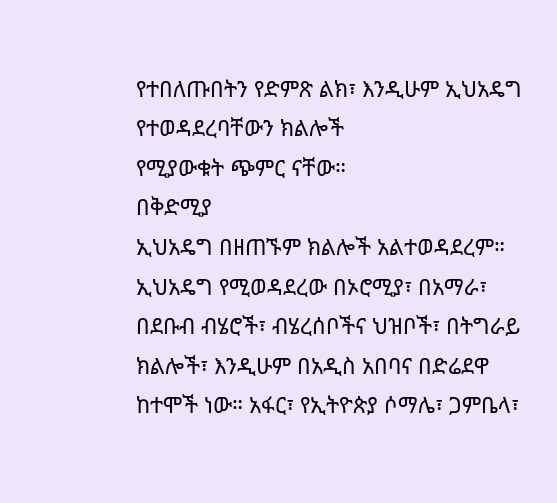የተበለጡበትን የድምጽ ልክ፣ እንዲሁም ኢህአዴግ የተወዳደረባቸውን ክልሎች
የሚያውቁት ጭምር ናቸው።
በቅድሚያ
ኢህአዴግ በዘጠኙም ክልሎች አልተወዳደረም። ኢህአዴግ የሚወዳደረው በኦሮሚያ፣ በአማራ፣ በደቡብ ብሄሮች፣ ብሄረሰቦችና ህዝቦች፣ በትግራይ
ክልሎች፣ እንዲሁም በአዲስ አበባና በድሬደዋ ከተሞች ነው። አፋር፣ የኢትዮጵያ ሶማሌ፣ ጋምቤላ፣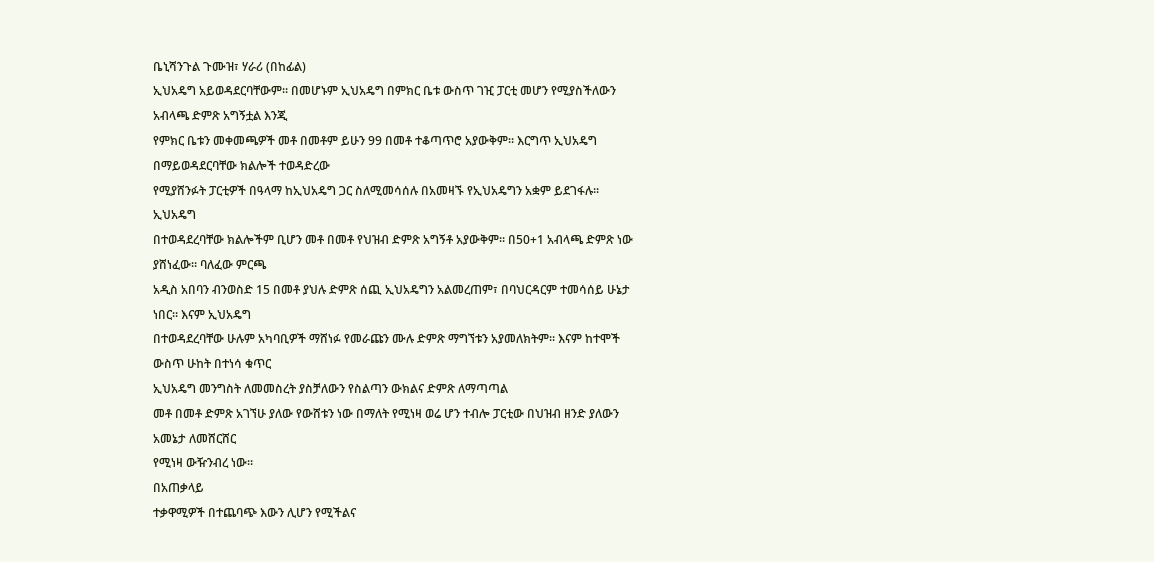ቤኒሻንጉል ጉሙዝ፣ ሃራሪ (በከፊል)
ኢህአዴግ አይወዳደርባቸውም። በመሆኑም ኢህአዴግ በምክር ቤቱ ውስጥ ገዢ ፓርቲ መሆን የሚያስችለውን አብላጫ ድምጽ አግኝቷል እንጂ
የምክር ቤቱን መቀመጫዎች መቶ በመቶም ይሁን 99 በመቶ ተቆጣጥሮ አያውቅም። እርግጥ ኢህአዴግ በማይወዳደርባቸው ክልሎች ተወዳድረው
የሚያሸንፉት ፓርቲዎች በዓላማ ከኢህአዴግ ጋር ስለሚመሳሰሉ በአመዛኙ የኢህአዴግን አቋም ይደገፋሉ።
ኢህአዴግ
በተወዳደረባቸው ክልሎችም ቢሆን መቶ በመቶ የህዝብ ድምጽ አግኝቶ አያውቅም። በ50+1 አብላጫ ድምጽ ነው ያሸነፈው። ባለፈው ምርጫ
አዲስ አበባን ብንወስድ 15 በመቶ ያህሉ ድምጽ ሰጪ ኢህአዴግን አልመረጠም፣ በባህርዳርም ተመሳሰይ ሁኔታ ነበር። እናም ኢህአዴግ
በተወዳደረባቸው ሁሉም አካባቢዎች ማሸነፉ የመራጩን ሙሉ ድምጽ ማግኘቱን አያመለክትም። እናም ከተሞች ውስጥ ሁከት በተነሳ ቁጥር
ኢህአዴግ መንግስት ለመመስረት ያስቻለውን የስልጣን ውክልና ድምጽ ለማጣጣል
መቶ በመቶ ድምጽ አገኘሁ ያለው የውሸቱን ነው በማለት የሚነዛ ወሬ ሆን ተብሎ ፓርቲው በህዝብ ዘንድ ያለውን አመኔታ ለመሸርሸር
የሚነዛ ውዥንብረ ነው።
በአጠቃላይ
ተቃዋሚዎች በተጨባጭ እውን ሊሆን የሚችልና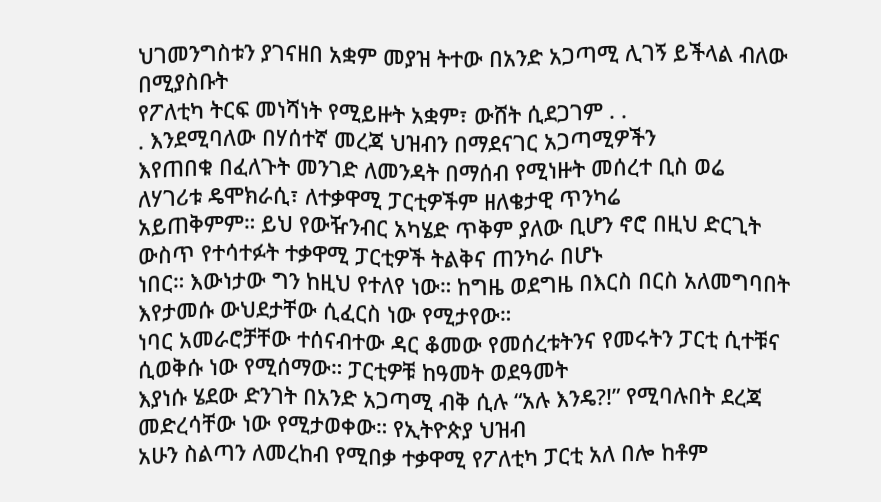ህገመንግስቱን ያገናዘበ አቋም መያዝ ትተው በአንድ አጋጣሚ ሊገኝ ይችላል ብለው በሚያስቡት
የፖለቲካ ትርፍ መነሻነት የሚይዙት አቋም፣ ውሸት ሲደጋገም . .
. እንደሚባለው በሃሰተኛ መረጃ ህዝብን በማደናገር አጋጣሚዎችን
እየጠበቁ በፈለጉት መንገድ ለመንዳት በማሰብ የሚነዙት መሰረተ ቢስ ወሬ ለሃገሪቱ ዴሞክራሲ፣ ለተቃዋሚ ፓርቲዎችም ዘለቄታዊ ጥንካሬ
አይጠቅምም። ይህ የውዥንብር አካሄድ ጥቅም ያለው ቢሆን ኖሮ በዚህ ድርጊት ውስጥ የተሳተፉት ተቃዋሚ ፓርቲዎች ትልቅና ጠንካራ በሆኑ
ነበር። እውነታው ግን ከዚህ የተለየ ነው። ከግዜ ወደግዜ በእርስ በርስ አለመግባበት እየታመሱ ውህደታቸው ሲፈርስ ነው የሚታየው።
ነባር አመራሮቻቸው ተሰናብተው ዳር ቆመው የመሰረቱትንና የመሩትን ፓርቲ ሲተቹና ሲወቅሱ ነው የሚሰማው። ፓርቲዎቹ ከዓመት ወደዓመት
እያነሱ ሄደው ድንገት በአንድ አጋጣሚ ብቅ ሲሉ “አሉ እንዴ?!” የሚባሉበት ደረጃ መድረሳቸው ነው የሚታወቀው። የኢትዮጵያ ህዝብ
አሁን ስልጣን ለመረከብ የሚበቃ ተቃዋሚ የፖለቲካ ፓርቲ አለ በሎ ከቶም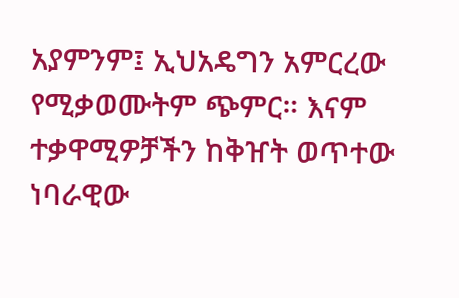አያምንም፤ ኢህአዴግን አምርረው የሚቃወሙትም ጭምር። እናም
ተቃዋሚዎቻችን ከቅዠት ወጥተው ነባራዊው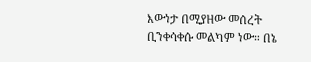እውነታ በሚያዘው መሰረት ቢንቀሳቀሱ መልካም ነው። በኔ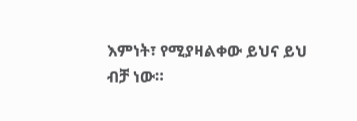እምነት፣ የሚያዛልቀው ይህና ይህ
ብቻ ነው።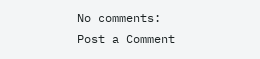No comments:
Post a Comment